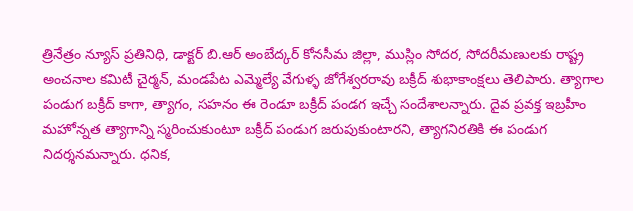త్రినేత్రం న్యూస్ ప్రతినిధి, డాక్టర్ బి.ఆర్ అంబేద్కర్ కోనసీమ జిల్లా, ముస్లిం సోదర, సోదరీమణులకు రాష్ట్ర అంచనాల కమిటీ చైర్మన్, మండపేట ఎమ్మెల్యే వేగుళ్ళ జోగేశ్వరరావు బక్రీద్ శుభాకాంక్షలు తెలిపారు. త్యాగాల పండుగ బక్రీద్ కాగా, త్యాగం, సహనం ఈ రెండూ బక్రీద్ పండగ ఇచ్చే సందేశాలన్నారు. దైవ ప్రవక్త ఇబ్రహీం మహోన్నత త్యాగాన్ని స్మరించుకుంటూ బక్రీద్ పండుగ జరుపుకుంటారని, త్యాగనిరతికి ఈ పండుగ నిదర్శనమన్నారు. ధనిక,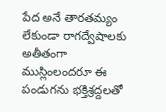పేద అనే తారతమ్యం లేకుండా రాగద్వేషాలకు అతీతంగా ముస్లింలందరూ ఈ పండుగను భక్తిశ్రద్దలతో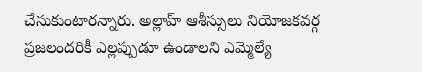చేసుకుంటారన్నారు. అల్లాహ్ ఆశీస్సులు నియోజకవర్గ ప్రజలందరికీ ఎల్లప్పుడూ ఉండాలని ఎమ్మెల్యే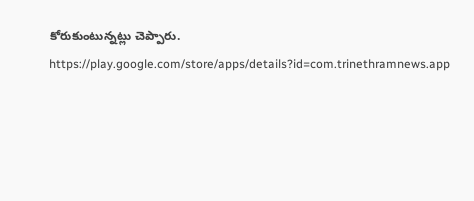కోరుకుంటున్నట్లు చెప్పారు.
https://play.google.com/store/apps/details?id=com.trinethramnews.app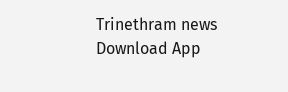Trinethram news
Download App